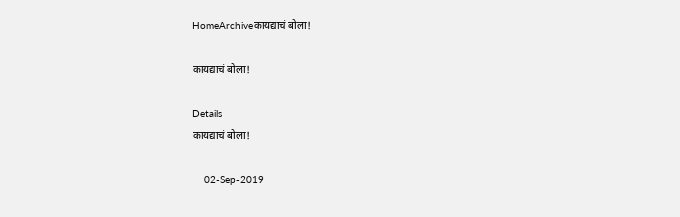HomeArchiveकायद्याचं बोला!

कायद्याचं बोला!

Details
कायद्याचं बोला!

    02-Sep-2019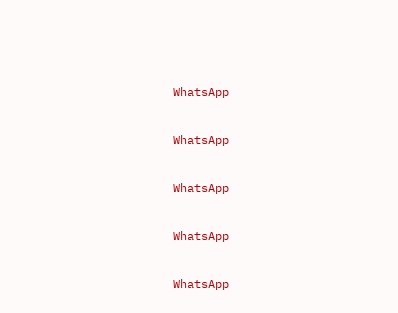WhatsApp

WhatsApp

WhatsApp

WhatsApp

WhatsApp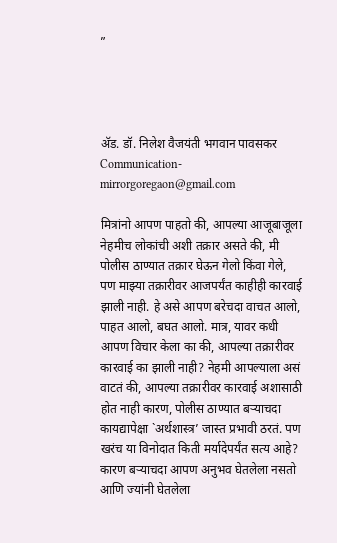”




अ‍ॅड. डॉ. निलेश वैजयंती भगवान पावसकर
Communication-mirrorgoregaon@gmail.com

मित्रांनो आपण पाहतो की, आपल्या आजूबाजूला नेहमीच लोकांची अशी तक्रार असते की, मी पोलीस ठाण्यात तक्रार घेऊन गेलो किंवा गेले, पण माझ्या तक्रारीवर आजपर्यंत काहीही कारवाई झाली नाही. हे असे आपण बरेचदा वाचत आलो, पाहत आलो, बघत आलो. मात्र, यावर कधी आपण विचार केला का की, आपल्या तक्रारीवर कारवाई का झाली नाही? नेहमी आपल्याला असं वाटतं की, आपल्या तक्रारीवर कारवाई अशासाठी होत नाही कारण, पोलीस ठाण्यात बऱ्याचदा कायद्यापेक्षा `अर्थशास्त्र’ जास्त प्रभावी ठरतं. पण खरंच या विनोदात किती मर्यादेपर्यंत सत्य आहे? कारण बऱ्याचदा आपण अनुभव घेतलेला नसतो आणि ज्यांनी घेतलेला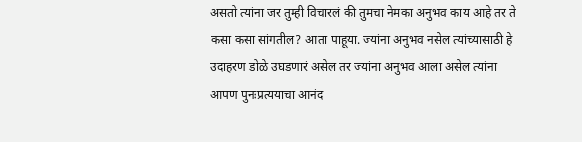असतो त्यांना जर तुम्ही विचारलं की तुमचा नेमका अनुभव काय आहे तर ते कसा कसा सांगतील? आता पाहूया. ज्यांना अनुभव नसेल त्यांच्यासाठी हे उदाहरण डोळे उघडणारं असेल तर ज्यांना अनुभव आला असेल त्यांना आपण पुनःप्रत्ययाचा आनंद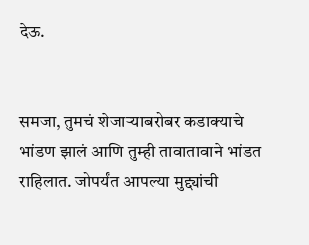देऊ.


समजा, तुमचं शेजाऱ्याबरोबर कडाक्याचे भांडण झालं आणि तुम्ही तावातावाने भांडत राहिलात. जोपर्यंत आपल्या मुद्द्यांची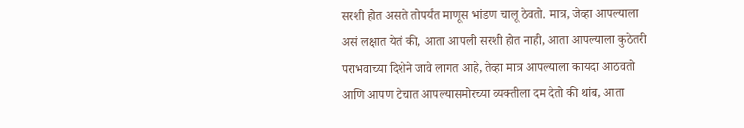सरशी होत असते तोपर्यंत माणूस भांडण चालू ठेवतो. मात्र, जेव्हा आपल्याला असं लक्षात येतं की, आता आपली सरशी होत नाही, आता आपल्याला कुठेतरी पराभवाच्या दिशेने जावे लागत आहे, तेव्हा मात्र आपल्याला कायदा आठवतो आणि आपण टेचात आपल्यासमोरच्या व्यक्तीला दम देतो की थांब, आता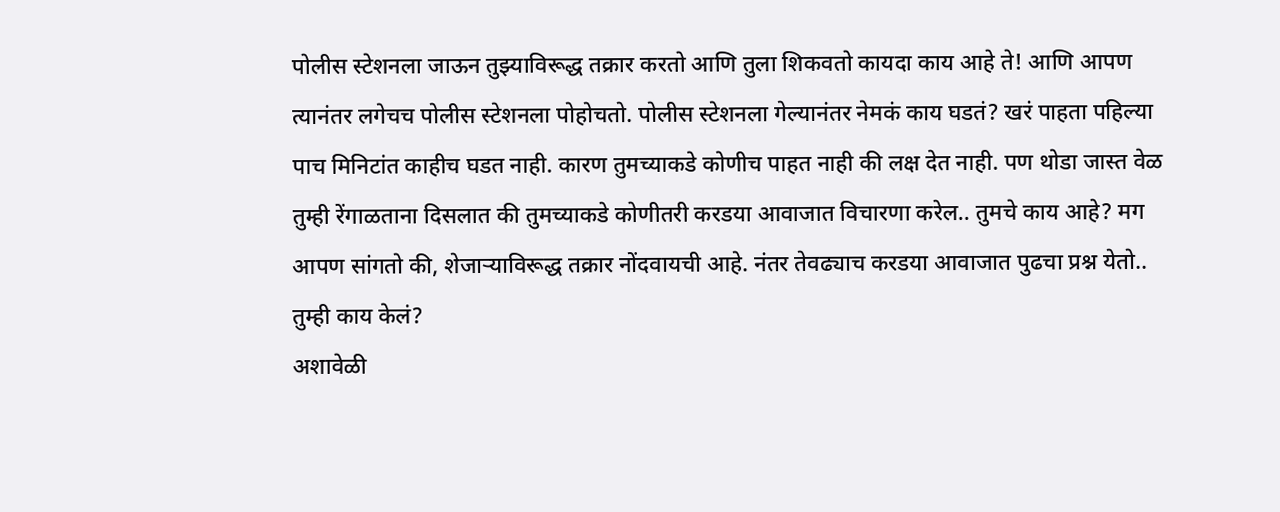पोलीस स्टेशनला जाऊन तुझ्याविरूद्ध तक्रार करतो आणि तुला शिकवतो कायदा काय आहे ते! आणि आपण त्यानंतर लगेचच पोलीस स्टेशनला पोहोचतो. पोलीस स्टेशनला गेल्यानंतर नेमकं काय घडतं? खरं पाहता पहिल्या पाच मिनिटांत काहीच घडत नाही. कारण तुमच्याकडे कोणीच पाहत नाही की लक्ष देत नाही. पण थोडा जास्त वेळ तुम्ही रेंगाळताना दिसलात की तुमच्याकडे कोणीतरी करडया आवाजात विचारणा करेल.. तुमचे काय आहे? मग आपण सांगतो की, शेजाऱ्याविरूद्ध तक्रार नोंदवायची आहे. नंतर तेवढ्याच करडया आवाजात पुढचा प्रश्न येतो.. तुम्ही काय केलं?
अशावेळी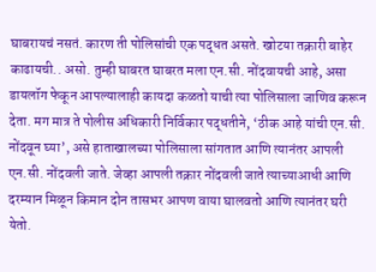घाबरायचं नसतं. कारण ती पोलिसांची एक पद्धत असते. खोटया तक्रारी बाहेर काढायची.. असो. तुम्ही घाबरत घाबरत मला एन.सी. नोंदवायची आहे, असा डायलॉग फेकून आपल्यालाही कायदा कळतो याची त्या पोलिसाला जाणिव करून देता. मग मात्र ते पोलीस अधिकारी निर्विकार पद्धतीने, ‘ठीक आहे यांची एन.सी. नोंदवून घ्या’, असे हाताखालच्या पोलिसाला सांगतात आणि त्यानंतर आपली एन.सी. नोंदवली जाते. जेव्हा आपली तक्रार नोंदवली जाते त्याच्याआधी आणि दरम्यान मिळून किमान दोन तासभर आपण वाया घालवतो आणि त्यानंतर घरी येतो.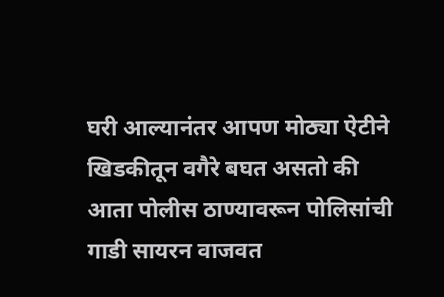घरी आल्यानंतर आपण मोठ्या ऐटीने खिडकीतून वगैरे बघत असतो की आता पोलीस ठाण्यावरून पोलिसांची गाडी सायरन वाजवत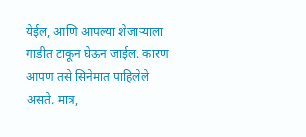येईल, आणि आपल्या शेजाऱ्याला गाडीत टाकून घेऊन जाईल. कारण आपण तसे सिनेमात पाहिलेले असते. मात्र,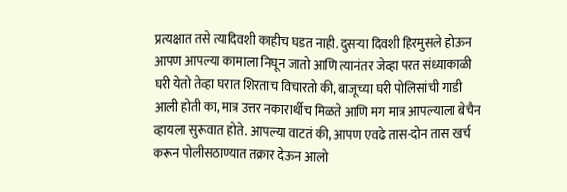प्रत्यक्षात तसे त्यादिवशी काहीच घडत नाही. दुसऱ्या दिवशी हिरमुसले होऊन आपण आपल्या कामाला निघून जातो आणि त्यानंतर जेव्हा परत संध्याकाळी घरी येतो तेव्हा घरात शिरताच विचारतो की, बाजूच्या घरी पोलिसांची गाडी आली होती का, मात्र उत्तर नकारार्थीच मिळते आणि मग मात्र आपल्याला बेचैन व्हायला सुरूवात होते. आपल्या वाटतं की, आपण एवढे तास-दोन तास खर्च करून पोलीसठाण्यात तक्रार देऊन आलो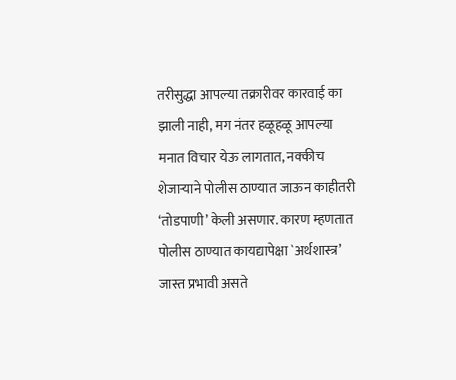तरीसुद्धा आपल्या तक्रारीवर कारवाई का झाली नाही, मग नंतर हळूहळू आपल्या मनात विचार येऊ लागतात, नक्कीच शेजाऱ्याने पोलीस ठाण्यात जाऊन काहीतरी ‘तोडपाणी’ केली असणार. कारण म्हणतात पोलीस ठाण्यात कायद्यापेक्षा `अर्थशास्त्र’ जास्त प्रभावी असते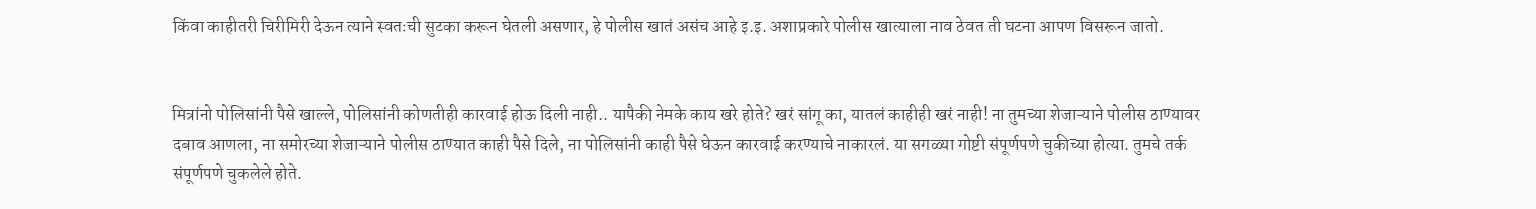किंवा काहीतरी चिरीमिरी देऊन त्याने स्वतःची सुटका करून घेतली असणार, हे पोलीस खातं असंच आहे इ.इ. अशाप्रकारे पोलीस खात्याला नाव ठेवत ती घटना आपण विसरून जातो.


मित्रांनो पोलिसांनी पैसे खाल्ले, पोलिसांनी कोणतीही कारवाई होऊ दिली नाही.. यापैकी नेमके काय खरे होते? खरं सांगू का, यातलं काहीही खरं नाही! ना तुमच्या शेजाऱ्याने पोलीस ठाण्यावर दबाव आणला, ना समोरच्या शेजाऱ्याने पोलीस ठाण्यात काही पैसे दिले, ना पोलिसांनी काही पैसे घेऊन कारवाई करण्याचे नाकारलं. या सगळ्या गोष्टी संपूर्णपणे चुकीच्या होत्या. तुमचे तर्क संपूर्णपणे चुकलेले होते.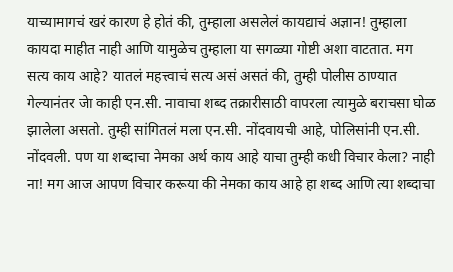याच्यामागचं खरं कारण हे होतं की, तुम्हाला असलेलं कायद्याचं अज्ञान! तुम्हाला कायदा माहीत नाही आणि यामुळेच तुम्हाला या सगळ्या गोष्टी अशा वाटतात. मग सत्य काय आहे? यातलं महत्त्वाचं सत्य असं असतं की, तुम्ही पोलीस ठाण्यात गेल्यानंतर जेा काही एन.सी. नावाचा शब्द तक्रारीसाठी वापरला त्यामुळे बराचसा घोळ झालेला असतो. तुम्ही सांगितलं मला एन.सी. नोंदवायची आहे, पोलिसांनी एन.सी. नोंदवली. पण या शब्दाचा नेमका अर्थ काय आहे याचा तुम्ही कधी विचार केला? नाही ना! मग आज आपण विचार करूया की नेमका काय आहे हा शब्द आणि त्या शब्दाचा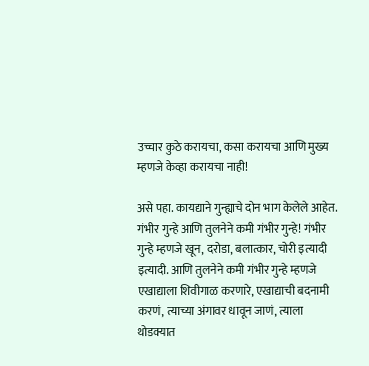उच्चार कुठे करायचा, कसा करायचा आणि मुख्य म्हणजे केव्हा करायचा नाही!

असे पहा. कायद्याने गुन्ह्याचे दोन भाग केलेले आहेत. गंभीर गुन्हे आणि तुलनेने कमी गंभीर गुन्हे! गंभीर गुन्हे म्हणजे खून, दरोडा, बलात्कार, चोरी इत्यादी इत्यादी. आणि तुलनेने कमी गंभीर गुन्हे म्हणजे एखाद्याला शिवीगाळ करणारे, एखाद्याची बदनामी करणं, त्याच्या अंगावर धावून जाणं, त्याला थोडक्यात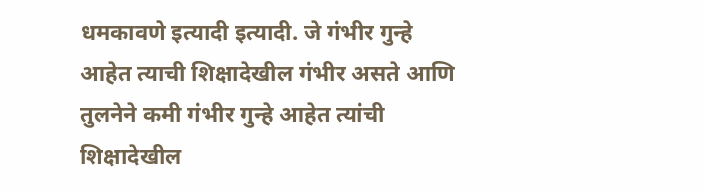धमकावणे इत्यादी इत्यादी. जे गंभीर गुन्हे आहेत त्याची शिक्षादेखील गंभीर असते आणि तुलनेने कमी गंभीर गुन्हे आहेत त्यांची शिक्षादेखील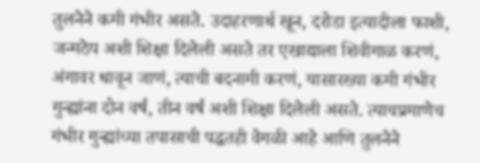तुलनेने कमी गंभीर असते. उदाहरणार्थ खून, दरोडा इत्यादीला फाशी, जन्मठेप अशी शिक्षा दिलेली असते तर एखाद्याला शिवीगाळ करणं, अंगावर धावून जाणं, त्याची बदनामी करणं, यासारख्या कमी गंभीर गुन्ह्यांना दोन वर्षं, तीन वर्षं अशी शिक्षा दिलेली असते. त्याचप्रमाणेच गंभीर गुन्ह्यांच्या तपासाची पद्धतही वेगळी आहे आणि तुलनेने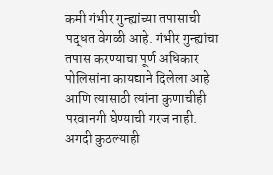कमी गंभीर गुन्ह्यांच्या तपासाची पद्धत वेगळी आहे. गंभीर गुन्ह्यांचा तपास करण्याचा पूर्ण अधिकार पोलिसांना कायद्याने दिलेला आहे आणि त्यासाठी त्यांना कुणाचीही परवानगी घेण्याची गरज नाही. अगदी कुठल्याही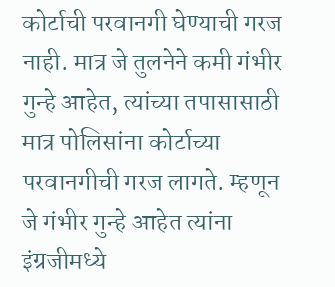कोर्टाची परवानगी घेण्याची गरज नाही. मात्र जे तुलनेने कमी गंभीर गुन्हे आहेत, त्यांच्या तपासासाठी मात्र पोलिसांना कोर्टाच्या परवानगीची गरज लागते. म्हणून जे गंभीर गुन्हे आहेत त्यांना इंग्रजीमध्ये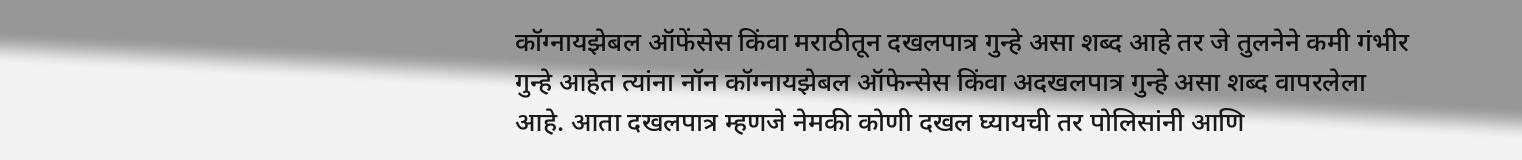कॉग्नायझेबल ऑफेंसेस किंवा मराठीतून दखलपात्र गुन्हे असा शब्द आहे तर जे तुलनेने कमी गंभीर गुन्हे आहेत त्यांना नॉन कॉग्नायझेबल ऑफेन्सेस किंवा अदखलपात्र गुन्हे असा शब्द वापरलेला आहे. आता दखलपात्र म्हणजे नेमकी कोणी दखल घ्यायची तर पोलिसांनी आणि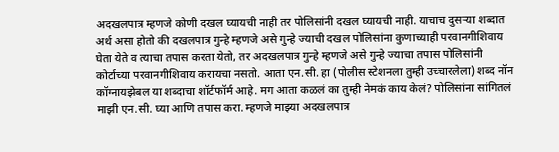अदखलपात्र म्हणजे कोणी दखल घ्यायची नाही तर पोलिसांनी दखल घ्यायची नाही. याचाच दुसऱ्या शब्दात अर्थ असा होतो की दखलपात्र गुन्हे म्हणजे असे गुन्हे ज्याची दखल पोलिसांना कुणाच्याही परवानगीशिवाय घेता येते व त्याचा तपास करता येतो, तर अदखलपात्र गुन्हे म्हणजे असे गुन्हे ज्याचा तपास पोलिसांनी कोर्टाच्या परवानगीशिवाय करायचा नसतो. आता एन.सी. हा (पोलीस स्टेशनला तुम्ही उच्चारलेला) शब्द नॉन कॉग्नायझेबल या शब्दाचा शॉर्टफॉर्म आहे. मग आता कळलं का तुम्ही नेमकं काय केलं? पोलिसांना सांगितलं माझी एन.सी. घ्या आणि तपास करा. म्हणजे माझ्या अदखलपात्र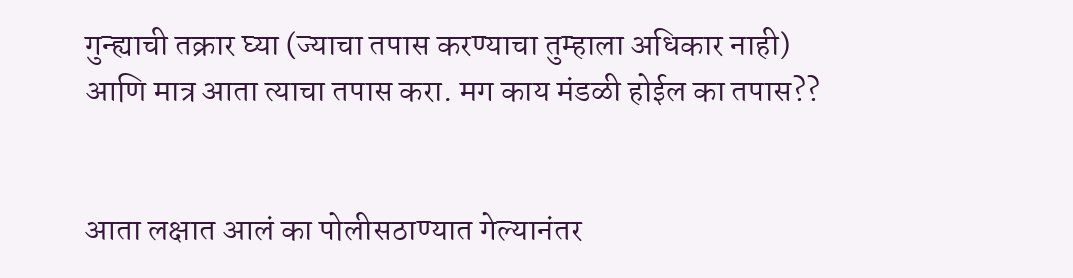गुन्ह्याची तक्रार घ्या (ज्याचा तपास करण्याचा तुम्हाला अधिकार नाही) आणि मात्र आता त्याचा तपास करा. मग काय मंडळी होईल का तपास??


आता लक्षात आलं का पोलीसठाण्यात गेल्यानंतर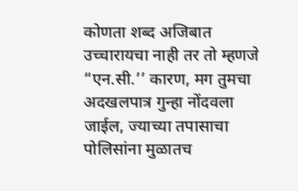कोणता शब्द अजिबात उच्चारायचा नाही तर तो म्हणजे “एन.सी.’’ कारण, मग तुमचा अदखलपात्र गुन्हा नोंदवला जाईल, ज्याच्या तपासाचा पोलिसांना मुळातच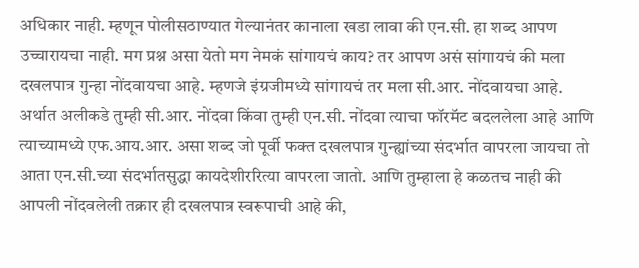अधिकार नाही. म्हणून पोलीसठाण्यात गेल्यानंतर कानाला खडा लावा की एन.सी. हा शब्द आपण उच्चारायचा नाही. मग प्रश्न असा येतो मग नेमकं सांगायचं काय? तर आपण असं सांगायचं की मला दखलपात्र गुन्हा नोंदवायचा आहे. म्हणजे इंग्रजीमध्ये सांगायचं तर मला सी.आर. नोंदवायचा आहे. अर्थात अलीकडे तुम्ही सी.आर. नोंदवा किंवा तुम्ही एन.सी. नोंदवा त्याचा फॉरमॅट बदललेला आहे आणि त्याच्यामध्ये एफ.आय.आर. असा शब्द जो पूर्वी फक्त दखलपात्र गुन्ह्यांच्या संदर्भात वापरला जायचा तो आता एन.सी.च्या संदर्भातसुद्धा कायदेशीररित्या वापरला जातो. आणि तुम्हाला हे कळतच नाही की आपली नोंदवलेली तक्रार ही दखलपात्र स्वरूपाची आहे की,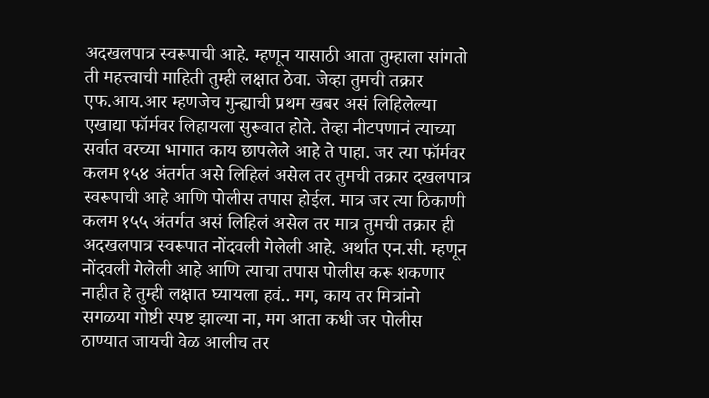अदखलपात्र स्वरूपाची आहे. म्हणून यासाठी आता तुम्हाला सांगतो ती महत्त्वाची माहिती तुम्ही लक्षात ठेवा. जेव्हा तुमची तक्रार एफ.आय.आर म्हणजेच गुन्ह्याची प्रथम खबर असं लिहिलेल्या एखाद्या फॉर्मवर लिहायला सुरूवात होते. तेव्हा नीटपणानं त्याच्या सर्वात वरच्या भागात काय छापलेले आहे ते पाहा. जर त्या फॉर्मवर कलम १५४ अंतर्गत असे लिहिलं असेल तर तुमची तक्रार दखलपात्र स्वरूपाची आहे आणि पोलीस तपास होईल. मात्र जर त्या ठिकाणी कलम १५५ अंतर्गत असं लिहिलं असेल तर मात्र तुमची तक्रार ही अदखलपात्र स्वरूपात नोंदवली गेलेली आहे. अर्थात एन.सी. म्हणून नोंदवली गेलेली आहे आणि त्याचा तपास पोलीस करू शकणार नाहीत हे तुम्ही लक्षात घ्यायला हवं.. मग, काय तर मित्रांनो सगळया गोष्टी स्पष्ट झाल्या ना, मग आता कधी जर पोलीस ठाण्यात जायची वेळ आलीच तर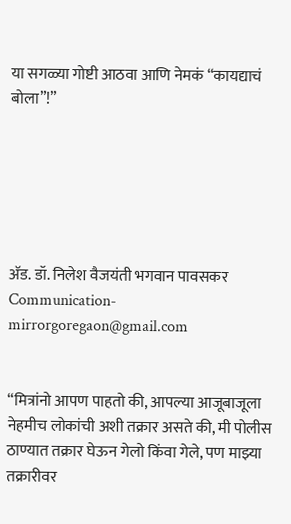या सगळ्या गोष्टी आठवा आणि नेमकं “कायद्याचं बोला”!”






अ‍ॅड. डॉ. निलेश वैजयंती भगवान पावसकर
Communication-mirrorgoregaon@gmail.com


“मित्रांनो आपण पाहतो की, आपल्या आजूबाजूला नेहमीच लोकांची अशी तक्रार असते की, मी पोलीस ठाण्यात तक्रार घेऊन गेलो किंवा गेले, पण माझ्या तक्रारीवर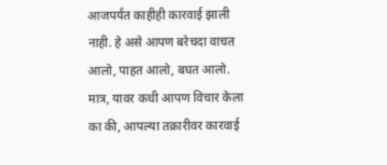आजपर्यंत काहीही कारवाई झाली नाही. हे असे आपण बरेचदा वाचत आलो, पाहत आलो, बघत आलो. मात्र, यावर कधी आपण विचार केला का की, आपल्या तक्रारीवर कारवाई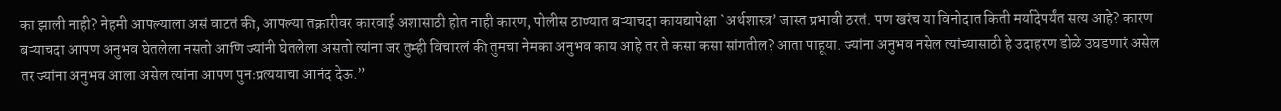का झाली नाही? नेहमी आपल्याला असं वाटतं की, आपल्या तक्रारीवर कारवाई अशासाठी होत नाही कारण, पोलीस ठाण्यात बऱ्याचदा कायद्यापेक्षा `अर्थशास्त्र’ जास्त प्रभावी ठरतं. पण खरंच या विनोदात किती मर्यादेपर्यंत सत्य आहे? कारण बऱ्याचदा आपण अनुभव घेतलेला नसतो आणि ज्यांनी घेतलेला असतो त्यांना जर तुम्ही विचारलं की तुमचा नेमका अनुभव काय आहे तर ते कसा कसा सांगतील? आता पाहूया. ज्यांना अनुभव नसेल त्यांच्यासाठी हे उदाहरण डोळे उघडणारं असेल तर ज्यांना अनुभव आला असेल त्यांना आपण पुनःप्रत्ययाचा आनंद देऊ.”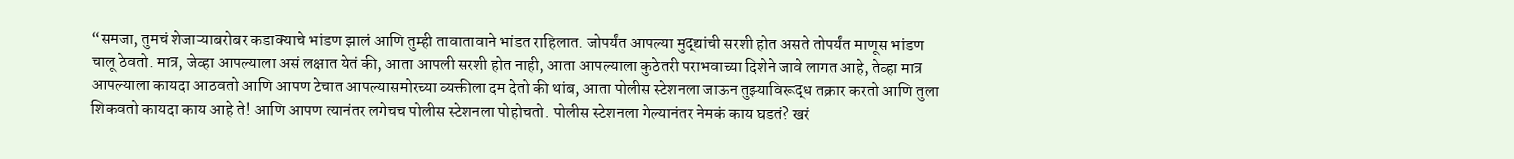“समजा, तुमचं शेजाऱ्याबरोबर कडाक्याचे भांडण झालं आणि तुम्ही तावातावाने भांडत राहिलात. जोपर्यंत आपल्या मुद्द्यांची सरशी होत असते तोपर्यंत माणूस भांडण चालू ठेवतो. मात्र, जेव्हा आपल्याला असं लक्षात येतं की, आता आपली सरशी होत नाही, आता आपल्याला कुठेतरी पराभवाच्या दिशेने जावे लागत आहे, तेव्हा मात्र आपल्याला कायदा आठवतो आणि आपण टेचात आपल्यासमोरच्या व्यक्तीला दम देतो की थांब, आता पोलीस स्टेशनला जाऊन तुझ्याविरूद्ध तक्रार करतो आणि तुला शिकवतो कायदा काय आहे ते! आणि आपण त्यानंतर लगेचच पोलीस स्टेशनला पोहोचतो. पोलीस स्टेशनला गेल्यानंतर नेमकं काय घडतं? खरं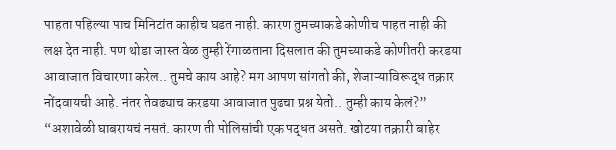पाहता पहिल्या पाच मिनिटांत काहीच घडत नाही. कारण तुमच्याकडे कोणीच पाहत नाही की लक्ष देत नाही. पण थोडा जास्त वेळ तुम्ही रेंगाळताना दिसलात की तुमच्याकडे कोणीतरी करडया आवाजात विचारणा करेल.. तुमचे काय आहे? मग आपण सांगतो की, शेजाऱ्याविरूद्ध तक्रार नोंदवायची आहे. नंतर तेवढ्याच करडया आवाजात पुढचा प्रश्न येतो.. तुम्ही काय केलं?”
“अशावेळी घाबरायचं नसतं. कारण ती पोलिसांची एक पद्धत असते. खोटया तक्रारी बाहेर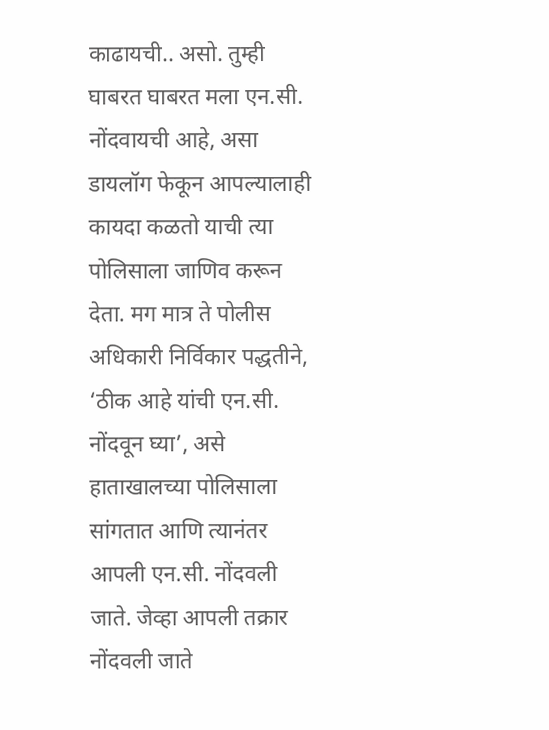काढायची.. असो. तुम्ही घाबरत घाबरत मला एन.सी. नोंदवायची आहे, असा डायलॉग फेकून आपल्यालाही कायदा कळतो याची त्या पोलिसाला जाणिव करून देता. मग मात्र ते पोलीस अधिकारी निर्विकार पद्धतीने, ‘ठीक आहे यांची एन.सी. नोंदवून घ्या’, असे हाताखालच्या पोलिसाला सांगतात आणि त्यानंतर आपली एन.सी. नोंदवली जाते. जेव्हा आपली तक्रार नोंदवली जाते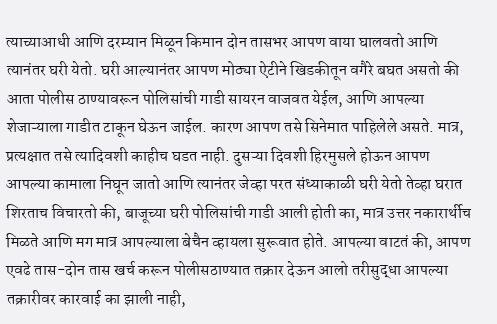त्याच्याआधी आणि दरम्यान मिळून किमान दोन तासभर आपण वाया घालवतो आणि त्यानंतर घरी येतो. घरी आल्यानंतर आपण मोठ्या ऐटीने खिडकीतून वगैरे बघत असतो की आता पोलीस ठाण्यावरून पोलिसांची गाडी सायरन वाजवत येईल, आणि आपल्या शेजाऱ्याला गाडीत टाकून घेऊन जाईल. कारण आपण तसे सिनेमात पाहिलेले असते. मात्र, प्रत्यक्षात तसे त्यादिवशी काहीच घडत नाही. दुसऱ्या दिवशी हिरमुसले होऊन आपण आपल्या कामाला निघून जातो आणि त्यानंतर जेव्हा परत संध्याकाळी घरी येतो तेव्हा घरात शिरताच विचारतो की, बाजूच्या घरी पोलिसांची गाडी आली होती का, मात्र उत्तर नकारार्थीच मिळते आणि मग मात्र आपल्याला बेचैन व्हायला सुरूवात होते. आपल्या वाटतं की, आपण एवढे तास-दोन तास खर्च करून पोलीसठाण्यात तक्रार देऊन आलो तरीसुद्धा आपल्या तक्रारीवर कारवाई का झाली नाही,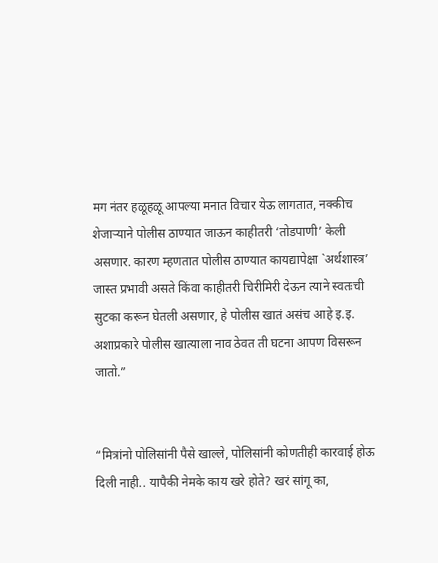मग नंतर हळूहळू आपल्या मनात विचार येऊ लागतात, नक्कीच शेजाऱ्याने पोलीस ठाण्यात जाऊन काहीतरी ‘तोडपाणी’ केली असणार. कारण म्हणतात पोलीस ठाण्यात कायद्यापेक्षा `अर्थशास्त्र’ जास्त प्रभावी असते किंवा काहीतरी चिरीमिरी देऊन त्याने स्वतःची सुटका करून घेतली असणार, हे पोलीस खातं असंच आहे इ.इ. अशाप्रकारे पोलीस खात्याला नाव ठेवत ती घटना आपण विसरून जातो.”


“मित्रांनो पोलिसांनी पैसे खाल्ले, पोलिसांनी कोणतीही कारवाई होऊ दिली नाही.. यापैकी नेमके काय खरे होते? खरं सांगू का,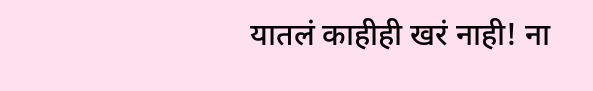यातलं काहीही खरं नाही! ना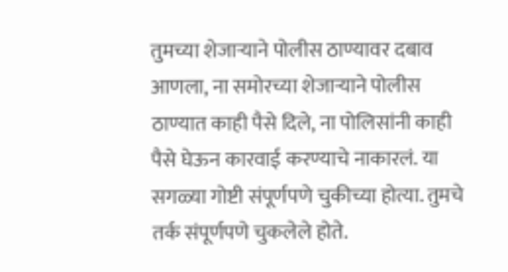तुमच्या शेजाऱ्याने पोलीस ठाण्यावर दबाव आणला, ना समोरच्या शेजाऱ्याने पोलीस ठाण्यात काही पैसे दिले, ना पोलिसांनी काही पैसे घेऊन कारवाई करण्याचे नाकारलं. या सगळ्या गोष्टी संपूर्णपणे चुकीच्या होत्या. तुमचे तर्क संपूर्णपणे चुकलेले होते.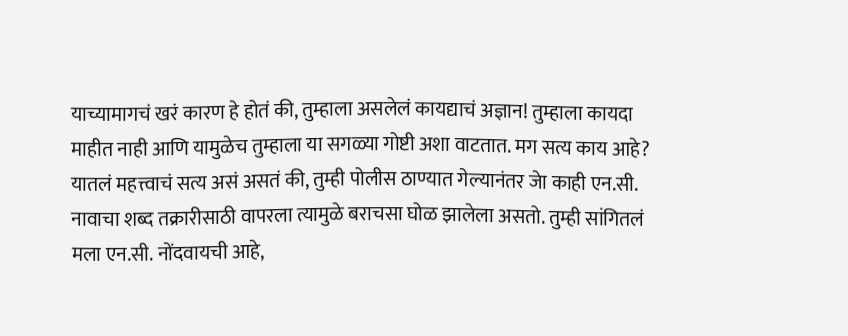याच्यामागचं खरं कारण हे होतं की, तुम्हाला असलेलं कायद्याचं अज्ञान! तुम्हाला कायदा माहीत नाही आणि यामुळेच तुम्हाला या सगळ्या गोष्टी अशा वाटतात. मग सत्य काय आहे? यातलं महत्त्वाचं सत्य असं असतं की, तुम्ही पोलीस ठाण्यात गेल्यानंतर जेा काही एन.सी. नावाचा शब्द तक्रारीसाठी वापरला त्यामुळे बराचसा घोळ झालेला असतो. तुम्ही सांगितलं मला एन.सी. नोंदवायची आहे,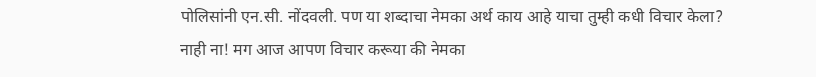पोलिसांनी एन.सी. नोंदवली. पण या शब्दाचा नेमका अर्थ काय आहे याचा तुम्ही कधी विचार केला? नाही ना! मग आज आपण विचार करूया की नेमका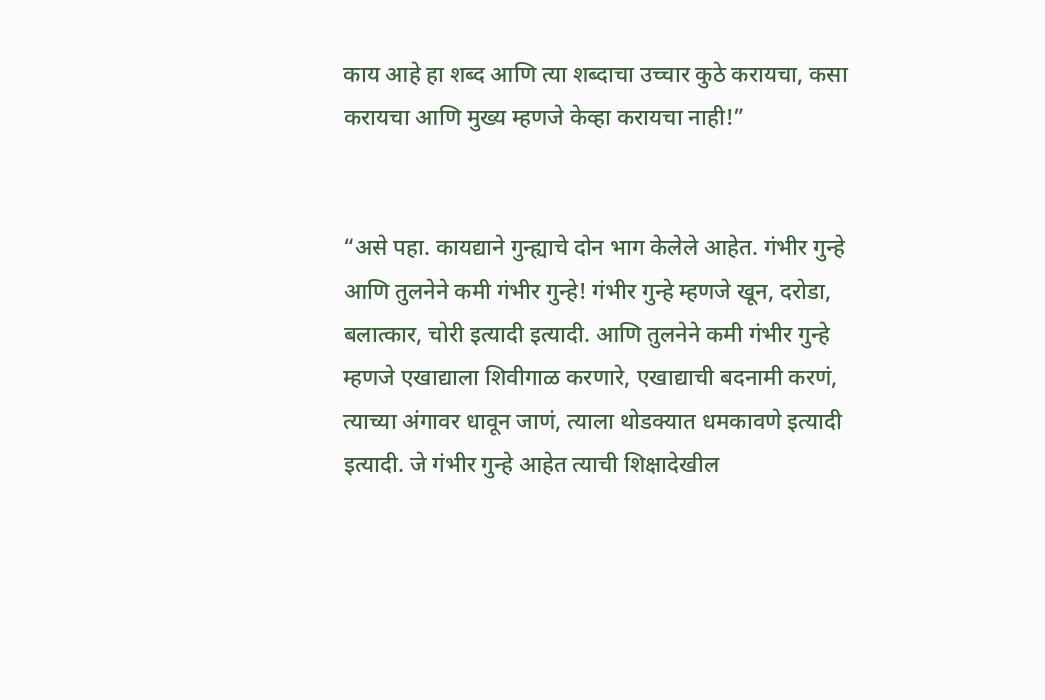काय आहे हा शब्द आणि त्या शब्दाचा उच्चार कुठे करायचा, कसा करायचा आणि मुख्य म्हणजे केव्हा करायचा नाही!”


“असे पहा. कायद्याने गुन्ह्याचे दोन भाग केलेले आहेत. गंभीर गुन्हे आणि तुलनेने कमी गंभीर गुन्हे! गंभीर गुन्हे म्हणजे खून, दरोडा, बलात्कार, चोरी इत्यादी इत्यादी. आणि तुलनेने कमी गंभीर गुन्हे म्हणजे एखाद्याला शिवीगाळ करणारे, एखाद्याची बदनामी करणं, त्याच्या अंगावर धावून जाणं, त्याला थोडक्यात धमकावणे इत्यादी इत्यादी. जे गंभीर गुन्हे आहेत त्याची शिक्षादेखील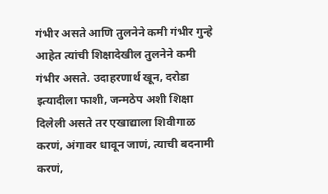गंभीर असते आणि तुलनेने कमी गंभीर गुन्हे आहेत त्यांची शिक्षादेखील तुलनेने कमी गंभीर असते. उदाहरणार्थ खून, दरोडा इत्यादीला फाशी, जन्मठेप अशी शिक्षा दिलेली असते तर एखाद्याला शिवीगाळ करणं, अंगावर धावून जाणं, त्याची बदनामी करणं,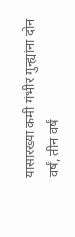यासारख्या कमी गंभीर गुन्ह्यांना दोन वर्षं, तीन वर्षं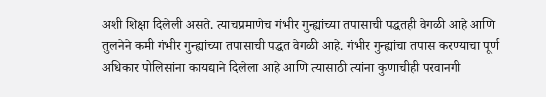अशी शिक्षा दिलेली असते. त्याचप्रमाणेच गंभीर गुन्ह्यांच्या तपासाची पद्धतही वेगळी आहे आणि तुलनेने कमी गंभीर गुन्ह्यांच्या तपासाची पद्धत वेगळी आहे. गंभीर गुन्ह्यांचा तपास करण्याचा पूर्ण अधिकार पोलिसांना कायद्याने दिलेला आहे आणि त्यासाठी त्यांना कुणाचीही परवानगी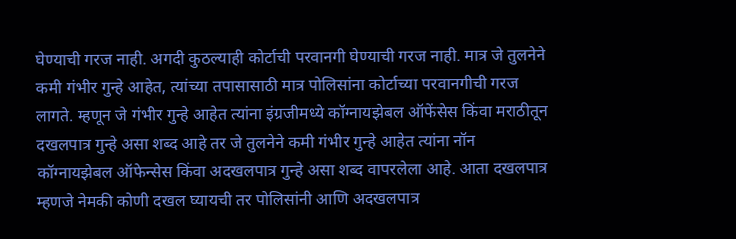घेण्याची गरज नाही. अगदी कुठल्याही कोर्टाची परवानगी घेण्याची गरज नाही. मात्र जे तुलनेने कमी गंभीर गुन्हे आहेत, त्यांच्या तपासासाठी मात्र पोलिसांना कोर्टाच्या परवानगीची गरज लागते. म्हणून जे गंभीर गुन्हे आहेत त्यांना इंग्रजीमध्ये कॉग्नायझेबल ऑफेंसेस किंवा मराठीतून दखलपात्र गुन्हे असा शब्द आहे तर जे तुलनेने कमी गंभीर गुन्हे आहेत त्यांना नॉन कॉग्नायझेबल ऑफेन्सेस किंवा अदखलपात्र गुन्हे असा शब्द वापरलेला आहे. आता दखलपात्र म्हणजे नेमकी कोणी दखल घ्यायची तर पोलिसांनी आणि अदखलपात्र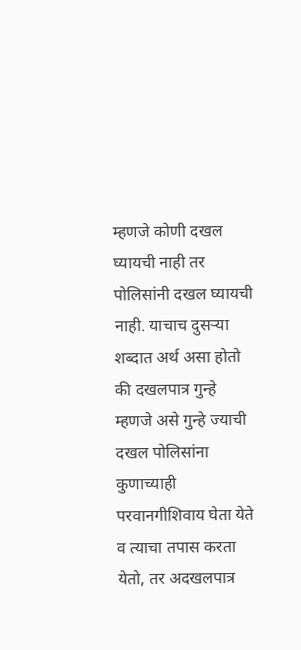म्हणजे कोणी दखल घ्यायची नाही तर पोलिसांनी दखल घ्यायची नाही. याचाच दुसऱ्या शब्दात अर्थ असा होतो की दखलपात्र गुन्हे म्हणजे असे गुन्हे ज्याची दखल पोलिसांना कुणाच्याही परवानगीशिवाय घेता येते व त्याचा तपास करता येतो, तर अदखलपात्र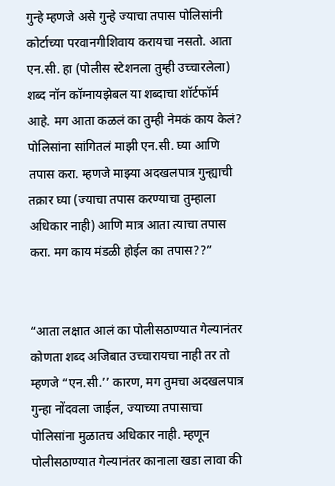गुन्हे म्हणजे असे गुन्हे ज्याचा तपास पोलिसांनी कोर्टाच्या परवानगीशिवाय करायचा नसतो. आता एन.सी. हा (पोलीस स्टेशनला तुम्ही उच्चारलेला) शब्द नॉन कॉग्नायझेबल या शब्दाचा शॉर्टफॉर्म आहे. मग आता कळलं का तुम्ही नेमकं काय केलं? पोलिसांना सांगितलं माझी एन.सी. घ्या आणि तपास करा. म्हणजे माझ्या अदखलपात्र गुन्ह्याची तक्रार घ्या (ज्याचा तपास करण्याचा तुम्हाला अधिकार नाही) आणि मात्र आता त्याचा तपास करा. मग काय मंडळी होईल का तपास??”


“आता लक्षात आलं का पोलीसठाण्यात गेल्यानंतर कोणता शब्द अजिबात उच्चारायचा नाही तर तो म्हणजे “एन.सी.’’ कारण, मग तुमचा अदखलपात्र गुन्हा नोंदवला जाईल, ज्याच्या तपासाचा पोलिसांना मुळातच अधिकार नाही. म्हणून पोलीसठाण्यात गेल्यानंतर कानाला खडा लावा की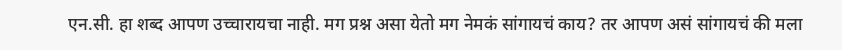एन.सी. हा शब्द आपण उच्चारायचा नाही. मग प्रश्न असा येतो मग नेमकं सांगायचं काय? तर आपण असं सांगायचं की मला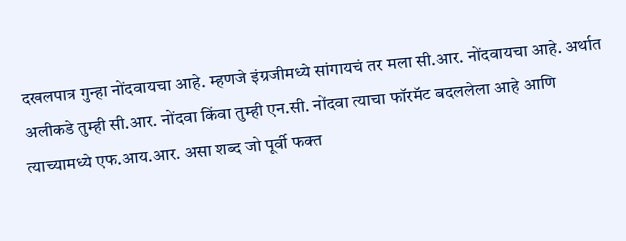दखलपात्र गुन्हा नोंदवायचा आहे. म्हणजे इंग्रजीमध्ये सांगायचं तर मला सी.आर. नोंदवायचा आहे. अर्थात अलीकडे तुम्ही सी.आर. नोंदवा किंवा तुम्ही एन.सी. नोंदवा त्याचा फॉरमॅट बदललेला आहे आणि त्याच्यामध्ये एफ.आय.आर. असा शब्द जो पूर्वी फक्त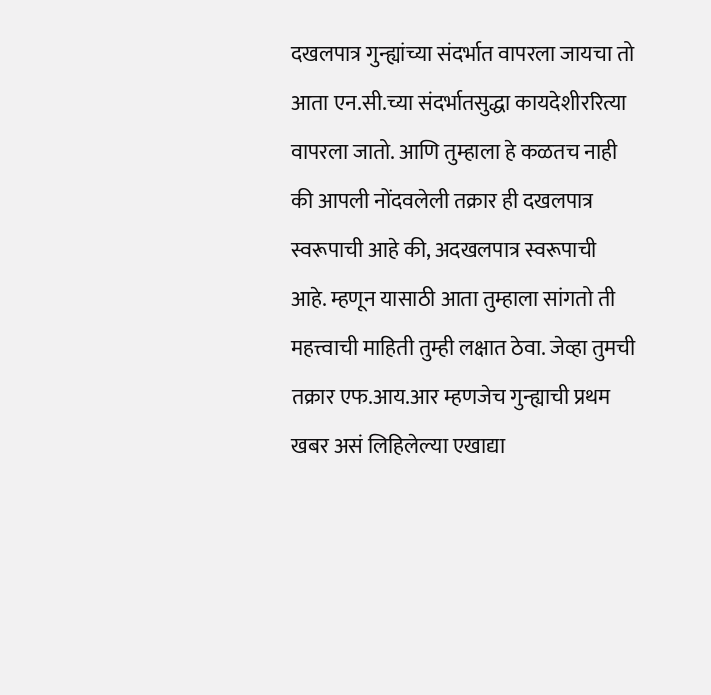दखलपात्र गुन्ह्यांच्या संदर्भात वापरला जायचा तो आता एन.सी.च्या संदर्भातसुद्धा कायदेशीररित्या वापरला जातो. आणि तुम्हाला हे कळतच नाही की आपली नोंदवलेली तक्रार ही दखलपात्र स्वरूपाची आहे की, अदखलपात्र स्वरूपाची आहे. म्हणून यासाठी आता तुम्हाला सांगतो ती महत्त्वाची माहिती तुम्ही लक्षात ठेवा. जेव्हा तुमची तक्रार एफ.आय.आर म्हणजेच गुन्ह्याची प्रथम खबर असं लिहिलेल्या एखाद्या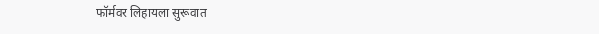फॉर्मवर लिहायला सुरूवात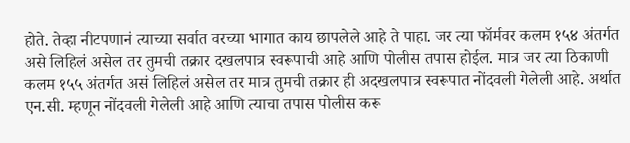होते. तेव्हा नीटपणानं त्याच्या सर्वात वरच्या भागात काय छापलेले आहे ते पाहा. जर त्या फॉर्मवर कलम १५४ अंतर्गत असे लिहिलं असेल तर तुमची तक्रार दखलपात्र स्वरूपाची आहे आणि पोलीस तपास होईल. मात्र जर त्या ठिकाणी कलम १५५ अंतर्गत असं लिहिलं असेल तर मात्र तुमची तक्रार ही अदखलपात्र स्वरूपात नोंदवली गेलेली आहे. अर्थात एन.सी. म्हणून नोंदवली गेलेली आहे आणि त्याचा तपास पोलीस करू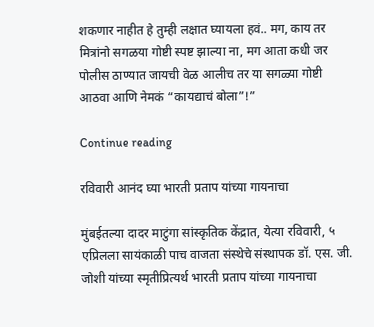शकणार नाहीत हे तुम्ही लक्षात घ्यायला हवं.. मग, काय तर मित्रांनो सगळया गोष्टी स्पष्ट झाल्या ना, मग आता कधी जर पोलीस ठाण्यात जायची वेळ आलीच तर या सगळ्या गोष्टी आठवा आणि नेमकं “कायद्याचं बोला”!”

Continue reading

रविवारी आनंद घ्या भारती प्रताप यांच्या गायनाचा

मुंबईतल्या दादर माटुंगा सांस्कृतिक केंद्रात, येत्या रविवारी, ५ एप्रिलला सायंकाळी पाच वाजता संस्थेचे संस्थापक डॉ. एस. जी. जोशी यांच्या स्मृतीप्रित्यर्थ भारती प्रताप यांच्या गायनाचा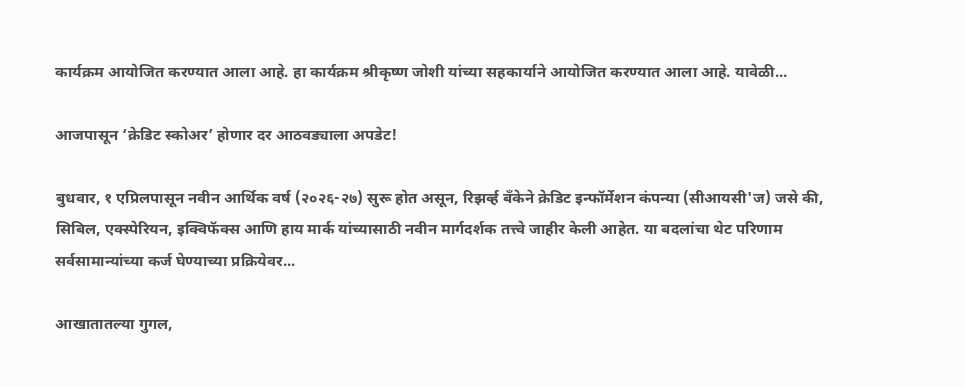कार्यक्रम आयोजित करण्यात आला आहे. हा कार्यक्रम श्रीकृष्ण जोशी यांच्या सहकार्याने आयोजित करण्यात आला आहे. यावेळी...

आजपासून ‘क्रेडिट स्कोअर’ होणार दर आठवड्याला अपडेट!

बुधवार, १ एप्रिलपासून नवीन आर्थिक वर्ष (२०२६-२७) सुरू होत असून, रिझर्व्ह बँकेने क्रेडिट इन्फॉर्मेशन कंपन्या (सीआयसी'ज) जसे की, सिबिल, एक्स्पेरियन, इक्विफॅक्स आणि हाय मार्क यांच्यासाठी नवीन मार्गदर्शक तत्त्वे जाहीर केली आहेत. या बदलांचा थेट परिणाम सर्वसामान्यांच्या कर्ज घेण्याच्या प्रक्रियेवर...

आखातातल्या गुगल,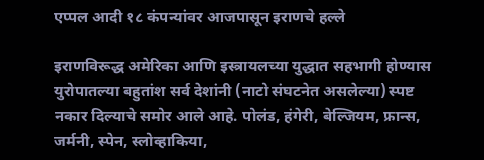एप्पल आदी १८ कंपन्यांवर आजपासून इराणचे हल्ले

इराणविरूद्ध अमेरिका आणि इस्त्रायलच्या युद्धात सहभागी होण्यास युरोपातल्या बहुतांश सर्व देशांनी (नाटो संघटनेत असलेल्या) स्पष्ट नकार दिल्याचे समोर आले आहे. पोलंड, हंगेरी, बेल्जियम, फ्रान्स, जर्मनी, स्पेन, स्लोव्हाकिया,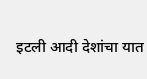इटली आदी देशांचा यात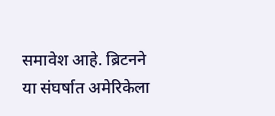समावेश आहे. ब्रिटनने या संघर्षात अमेरिकेला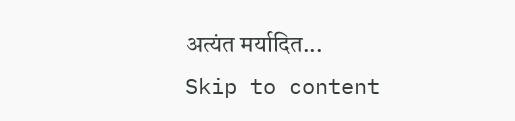अत्यंत मर्यादित...
Skip to content